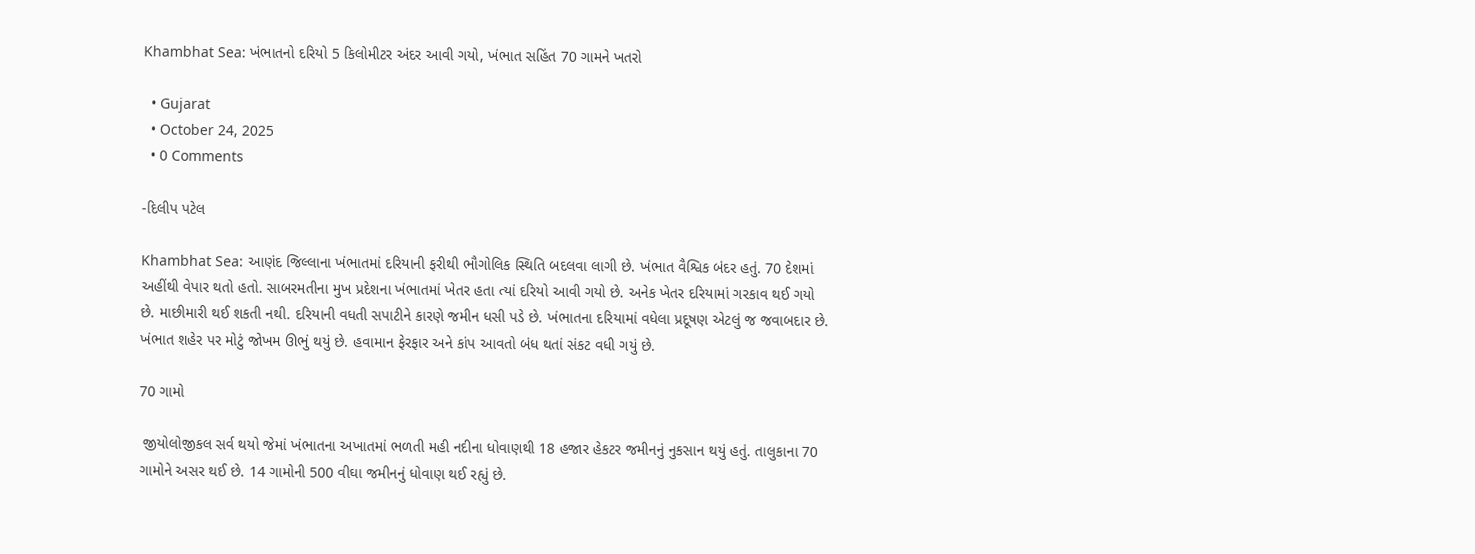Khambhat Sea: ખંભાતનો દરિયો 5 કિલોમીટર અંદર આવી ગયો, ખંભાત સહિંત 70 ગામને ખતરો

  • Gujarat
  • October 24, 2025
  • 0 Comments

-દિલીપ પટેલ

Khambhat Sea: આણંદ જિલ્લાના ખંભાતમાં દરિયાની ફરીથી ભૌગોલિક સ્થિતિ બદલવા લાગી છે. ખંભાત વૈશ્વિક બંદર હતું. 70 દેશમાં અહીંથી વેપાર થતો હતો. સાબરમતીના મુખ પ્રદેશના ખંભાતમાં ખેતર હતા ત્યાં દરિયો આવી ગયો છે. અનેક ખેતર દરિયામાં ગરકાવ થઈ ગયો છે. માછીમારી થઈ શકતી નથી. દરિયાની વધતી સપાટીને કારણે જમીન ધસી પડે છે. ખંભાતના દરિયામાં વધેલા પ્રદૂષણ એટલું જ જવાબદાર છે. ખંભાત શહેર પર મોટું જોખમ ઊભું થયું છે. હવામાન ફેરફાર અને કાંપ આવતો બંધ થતાં સંકટ વધી ગયું છે.

70 ગામો

 જીયોલોજીકલ સર્વ થયો જેમાં ખંભાતના અખાતમાં ભળતી મહી નદીના ધોવાણથી 18 હજાર હેકટર જમીનનું નુકસાન થયું હતું. તાલુકાના 70 ગામોને અસર થઈ છે. 14 ગામોની 500 વીઘા જમીનનું ધોવાણ થઈ રહ્યું છે.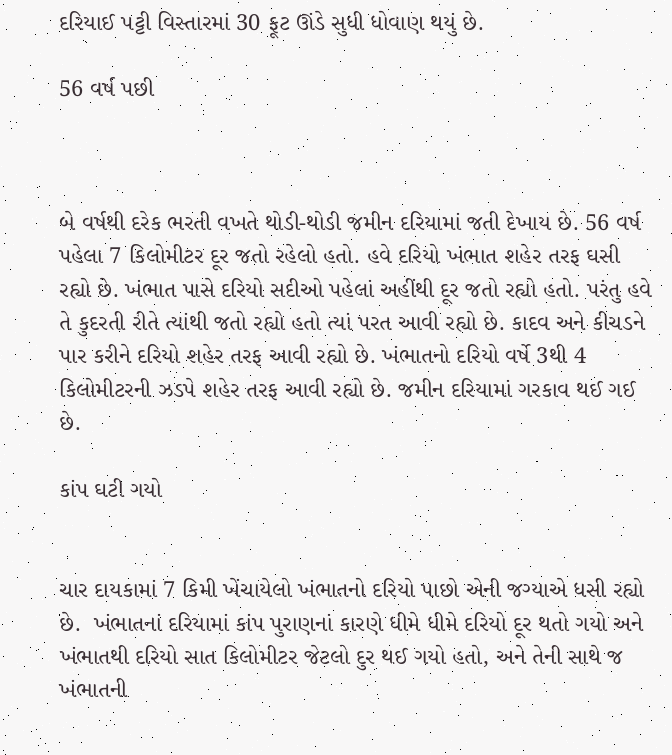દરિયાઈ પટ્ટી વિસ્તારમાં 30 ફૂટ ઊંડે સુધી ધોવાણ થયું છે.

56 વર્ષ પછી



બે વર્ષથી દરેક ભરતી વખતે થોડી-થોડી જમીન દરિયામાં જતી દેખાય છે. 56 વર્ષ પહેલા 7 કિલોમીટર દૂર જતો રહેલો હતો. હવે દરિયો ખંભાત શહેર તરફ ઘસી રહ્યો છે. ખંભાત પાસે દરિયો સદીઓ પહેલાં અહીંથી દૂર જતો રહ્યો હતો. પરંતુ હવે તે કુદરતી રીતે ત્યાંથી જતો રહ્યો હતો ત્યાં પરત આવી રહ્યો છે. કાદવ અને કીચડને પાર કરીને દરિયો શહેર તરફ આવી રહ્યો છે. ખંભાતનો દરિયો વર્ષે 3થી 4 કિલોમીટરની ઝડપે શહેર તરફ આવી રહ્યો છે. જમીન દરિયામાં ગરકાવ થઈ ગઈ છે.

કાંપ ઘટી ગયો


ચાર દાયકામાં 7 કિમી ખેંચાયેલો ખંભાતનો દરિયો પાછો એની જગ્યાએ ધસી રહ્યો છે.  ખંભાતનાં દરિયામાં કાંપ પુરાણનાં કારણે ધીમે ધીમે દરિયો દૂર થતો ગયો અને ખંભાતથી દરિયો સાત કિલોમીટર જેટલો દુર થઈ ગયો હતો, અને તેની સાથે જ ખંભાતની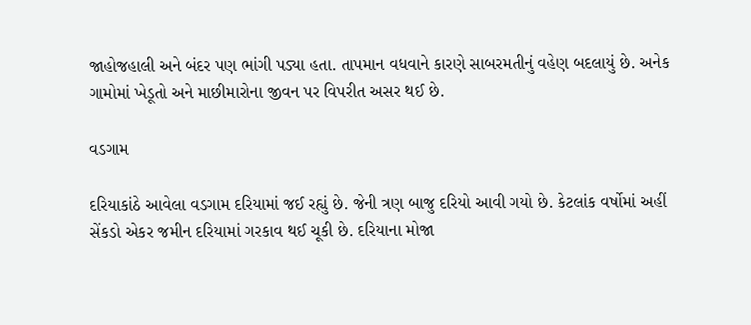જાહોજહાલી અને બંદર પણ ભાંગી પડ્યા હતા. તાપમાન વધવાને કારણે સાબરમતીનું વહેણ બદલાયું છે. અનેક ગામોમાં ખેડૂતો અને માછીમારોના જીવન પર વિપરીત અસર થઈ છે.

વડગામ

દરિયાકાંઠે આવેલા વડગામ દરિયામાં જઈ રહ્યું છે. જેની ત્રણ બાજુ દરિયો આવી ગયો છે. કેટલાંક વર્ષોમાં અહીં સેંકડો એકર જમીન દરિયામાં ગરકાવ થઈ ચૂકી છે. દરિયાના મોજા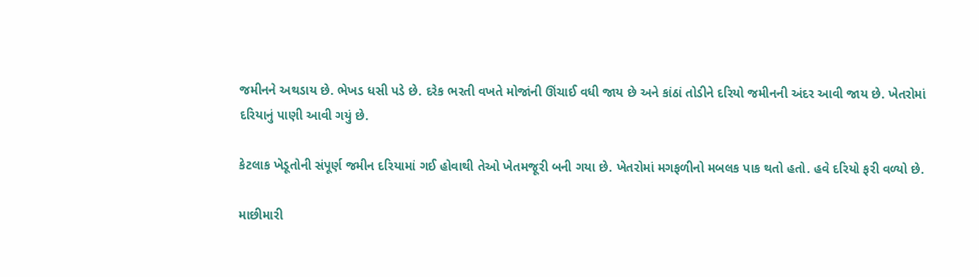જમીનને અથડાય છે. ભેખડ ધસી પડે છે. દરેક ભરતી વખતે મોજાંની ઊંચાઈ વધી જાય છે અને કાંઠાં તોડીને દરિયો જમીનની અંદર આવી જાય છે. ખેતરોમાં દરિયાનું પાણી આવી ગયું છે.

કેટલાક ખેડૂતોની સંપૂર્ણ જમીન દરિયામાં ગઈ હોવાથી તેઓ ખેતમજૂરી બની ગયા છે. ખેતરોમાં મગફળીનો મબલક પાક થતો હતો. હવે દરિયો ફરી વળ્યો છે.

માછીમારી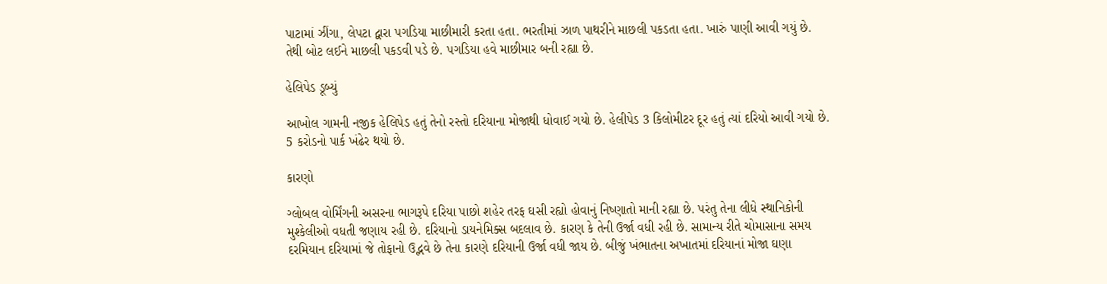પાટામાં ઝીંગા, લેપટા દ્વારા પગડિયા માછીમારી કરતા હતા. ભરતીમાં ઝાળ પાથરીને માછલી પકડતા હતા. ખારું પાણી આવી ગયું છે. તેથી બોટ લઈને માછલી પકડવી પડે છે. પગડિયા હવે માછીમાર બની રહ્યા છે.

હેલિપેડ ડૂબ્યું

આખોલ ગામની નજીક હેલિપેડ હતું તેનો રસ્તો દરિયાના મોજાથી ધોવાઈ ગયો છે. હેલીપેડ 3 કિલોમીટર દૂર હતું ત્યાં દરિયો આવી ગયો છે. 5 કરોડનો પાર્ક ખંઢેર થયો છે.

કારણો

ગ્લોબલ વોર્મિંગની અસરના ભાગરૂપે દરિયા પાછો શહેર તરફ ઘસી રહ્યો હોવાનું નિષ્ણાતો માની રહ્યા છે. પરંતુ તેના લીધે સ્થાનિકોની મુશ્કેલીઓ વધતી જણાય રહી છે. દરિયાનો ડાયનેમિક્સ બદલાવ છે. કારણ કે તેની ઉર્જા વધી રહી છે. સામાન્ય રીતે ચોમાસાના સમય દરમિયાન દરિયામાં જે તોફાનો ઉદ્ભવે છે તેના કારણે દરિયાની ઉર્જા વધી જાય છે. બીજું ખંભાતના અખાતમાં દરિયાનાં મોજા ઘણા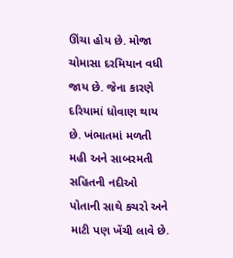ઊંચા હોય છે. મોજા ચોમાસા દરમિયાન વધી જાય છે. જેના કારણે દરિયામાં ધોવાણ થાય છે. ખંભાતમાં મળતી મહી અને સાબરમતી સહિતની નદીઓ પોતાની સાથે કચરો અને માટી પણ ખેંચી લાવે છે.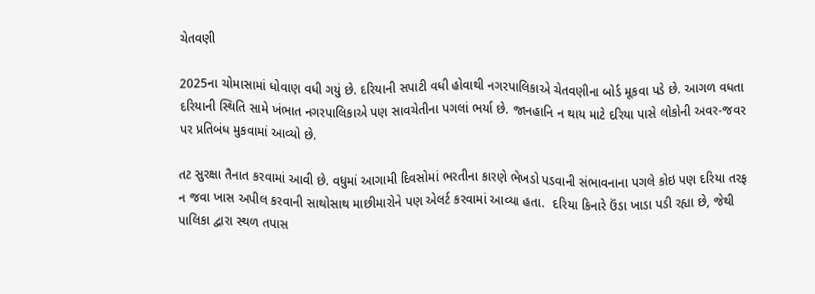ચેતવણી

2025ના ચોમાસામાં ધોવાણ વધી ગયું છે. દરિયાની સપાટી વધી હોવાથી નગરપાલિકાએ ચેતવણીના બોર્ડ મૂકવા પડે છે. આગળ વધતા દરિયાની સ્થિતિ સામે ખંભાત નગરપાલિકાએ પણ સાવચેતીના પગલાં ભર્યા છે. જાનહાનિ ન થાય માટે દરિયા પાસે લોકોની અવર-જવર પર પ્રતિબંધ મુકવામાં આવ્યો છે.

તટ સુરક્ષા તૈનાત કરવામાં આવી છે. વધુમાં આગામી દિવસોમાં ભરતીના કારણે ભેખડો પડવાની સંભાવનાના પગલે કોઇ પણ દરિયા તરફ ન જવા ખાસ અપીલ કરવાની સાથોસાથ માછીમારોને પણ એલર્ટ કરવામાં આવ્યા હતા.  દરિયા કિનારે ઉંડા ખાડા પડી રહ્યા છે, જેથી પાલિકા દ્વારા સ્થળ તપાસ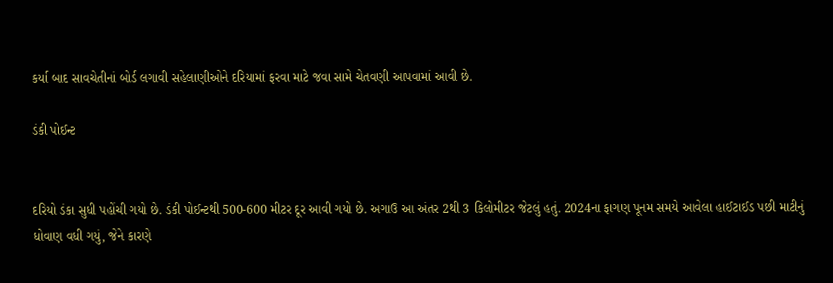કર્યા બાદ સાવચેતીનાં બોર્ડ લગાવી સહેલાણીઓને દરિયામાં ફરવા માટે જવા સામે ચેતવણી આપવામાં આવી છે.

ડંકી પોઈન્ટ


દરિયો ડંકા સુધી પહોંચી ગયો છે. ડંકી પોઈન્ટથી 500-600 મીટર દૂર આવી ગયો છે. અગાઉ આ અંતર 2થી 3 કિલોમીટર જેટલું હતું. 2024ના ફાગણ પૂનમ સમયે આવેલા હાઈટાઈડ પછી માટીનું ધોવાણ વધી ગયું, જેને કારણે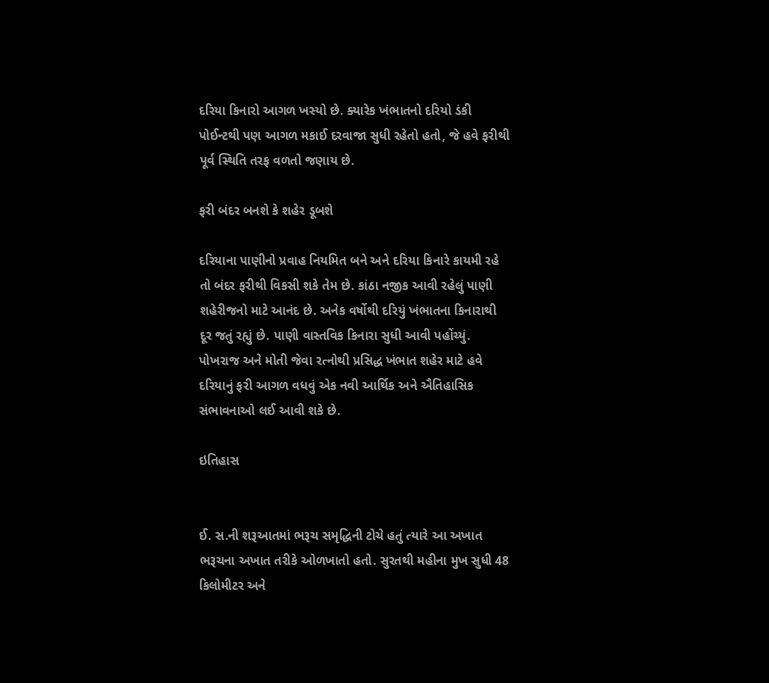દરિયા કિનારો આગળ ખસ્યો છે. ક્યારેક ખંભાતનો દરિયો ડંકી પોઈન્ટથી પણ આગળ મકાઈ દરવાજા સુધી રહેતો હતો, જે હવે ફરીથી પૂર્વ સ્થિતિ તરફ વળતો જણાય છે.

ફરી બંદર બનશે કે શહેર ડૂબશે

દરિયાના પાણીનો પ્રવાહ નિયમિત બને અને દરિયા કિનારે કાયમી રહે તો બંદર ફરીથી વિકસી શકે તેમ છે. કાંઠા નજીક આવી રહેલું પાણી શહેરીજનો માટે આનંદ છે. અનેક વર્ષોથી દરિયું ખંભાતના કિનારાથી દૂર જતું રહ્યું છે. પાણી વાસ્તવિક કિનારા સુધી આવી પહોંચ્યું. પોખરાજ અને મોતી જેવા રત્નોથી પ્રસિદ્ધ ખંભાત શહેર માટે હવે દરિયાનું ફરી આગળ વધવું એક નવી આર્થિક અને ઐતિહાસિક સંભાવનાઓ લઈ આવી શકે છે.

ઇતિહાસ


ઈ. સ.ની શરૂઆતમાં ભરૂચ સમૃદ્ધિની ટોચે હતું ત્યારે આ અખાત ભરૂચના અખાત તરીકે ઓળખાતો હતો. સુરતથી મહીના મુખ સુધી 48 કિલોમીટર અને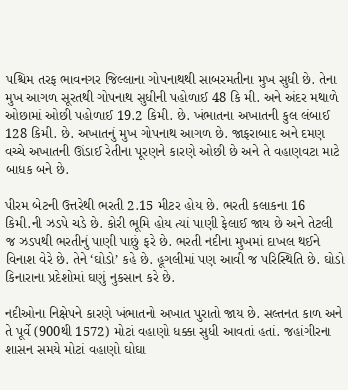પશ્ચિમ તરફ ભાવનગર જિલ્લાના ગોપનાથથી સાબરમતીના મુખ સુધી છે. તેના મુખ આગળ સૂરતથી ગોપનાથ સુધીની પહોળાઈ 48 કિ મી. અને અંદર મથાળે ઓછામાં ઓછી પહોળાઈ 19.2 કિમી. છે. ખંભાતના અખાતની કુલ લંબાઈ 128 કિમી. છે. અખાતનું મુખ ગોપનાથ આગળ છે. જાફરાબાદ અને દમણ વચ્ચે અખાતની ઊંડાઈ રેતીના પૂરણને કારણે ઓછી છે અને તે વહાણવટા માટે બાધક બને છે.

પીરમ બેટની ઉત્તરેથી ભરતી 2.15 મીટર હોય છે. ભરતી કલાકના 16 કિમી.ની ઝડપે ચડે છે. કોરી ભૂમિ હોય ત્યાં પાણી ફેલાઈ જાય છે અને તેટલી જ ઝડપથી ભરતીનું પાણી પાછું ફરે છે. ભરતી નદીના મુખમાં દાખલ થઈને વિનાશ વેરે છે. તેને ‘ઘોડો’ કહે છે. હૂગલીમાં પણ આવી જ પરિસ્થિતિ છે. ઘોડો કિનારાના પ્રદેશોમાં ઘણું નુકસાન કરે છે.

નદીઓના નિક્ષેપને કારણે ખંભાતનો અખાત પુરાતો જાય છે. સલ્તનત કાળ અને તે પૂર્વે (900થી 1572) મોટાં વહાણો ધક્કા સુધી આવતાં હતાં. જહાંગીરના શાસન સમયે મોટાં વહાણો ઘોઘા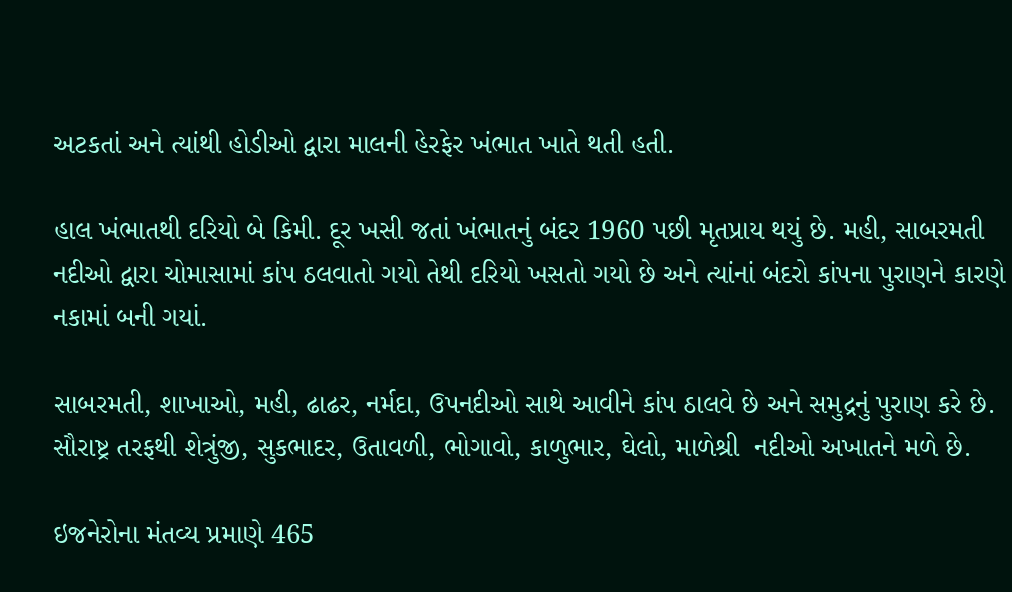અટકતાં અને ત્યાંથી હોડીઓ દ્વારા માલની હેરફેર ખંભાત ખાતે થતી હતી.

હાલ ખંભાતથી દરિયો બે કિમી. દૂર ખસી જતાં ખંભાતનું બંદર 1960 પછી મૃતપ્રાય થયું છે. મહી, સાબરમતી નદીઓ દ્વારા ચોમાસામાં કાંપ ઠલવાતો ગયો તેથી દરિયો ખસતો ગયો છે અને ત્યાંનાં બંદરો કાંપના પુરાણને કારણે નકામાં બની ગયાં.

સાબરમતી, શાખાઓ, મહી, ઢાઢર, નર્મદા, ઉપનદીઓ સાથે આવીને કાંપ ઠાલવે છે અને સમુદ્રનું પુરાણ કરે છે. સૌરાષ્ટ્ર તરફથી શેત્રુંજી, સુકભાદર, ઉતાવળી, ભોગાવો, કાળુભાર, ઘેલો, માળેશ્રી  નદીઓ અખાતને મળે છે.

ઇજનેરોના મંતવ્ય પ્રમાણે 465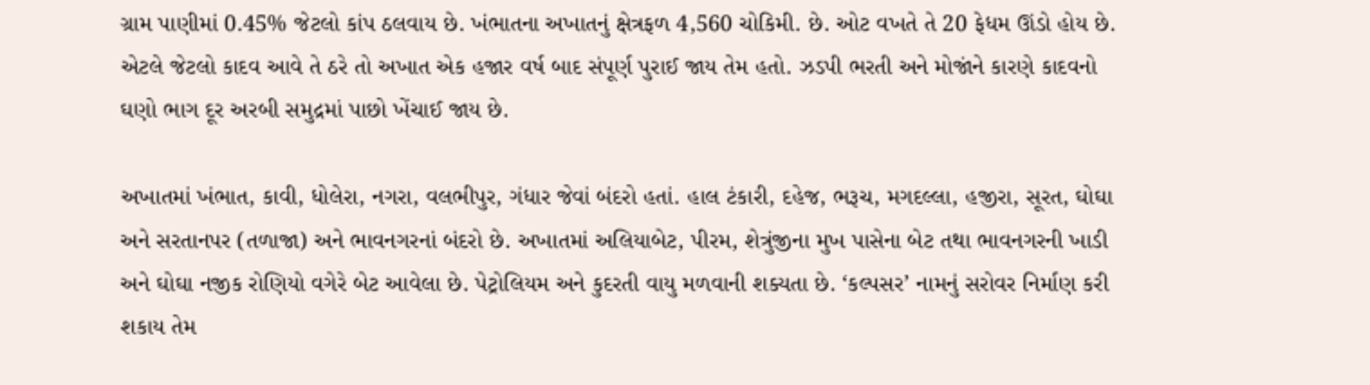ગ્રામ પાણીમાં 0.45% જેટલો કાંપ ઠલવાય છે. ખંભાતના અખાતનું ક્ષેત્રફળ 4,560 ચોકિમી. છે. ઓટ વખતે તે 20 ફેધમ ઊંડો હોય છે. એટલે જેટલો કાદવ આવે તે ઠરે તો અખાત એક હજાર વર્ષ બાદ સંપૂર્ણ પુરાઈ જાય તેમ હતો. ઝડપી ભરતી અને મોજાંને કારણે કાદવનો ઘણો ભાગ દૂર અરબી સમુદ્રમાં પાછો ખેંચાઈ જાય છે.

અખાતમાં ખંભાત, કાવી, ધોલેરા, નગરા, વલભીપુર, ગંધાર જેવાં બંદરો હતાં. હાલ ટંકારી, દહેજ, ભરૂચ, મગદલ્લા, હજીરા, સૂરત, ઘોઘા અને સરતાનપર (તળાજા) અને ભાવનગરનાં બંદરો છે. અખાતમાં અલિયાબેટ, પીરમ, શેત્રુંજીના મુખ પાસેના બેટ તથા ભાવનગરની ખાડી અને ઘોઘા નજીક રોણિયો વગેરે બેટ આવેલા છે. પેટ્રોલિયમ અને કુદરતી વાયુ મળવાની શક્યતા છે. ‘કલ્પસર’ નામનું સરોવર નિર્માણ કરી શકાય તેમ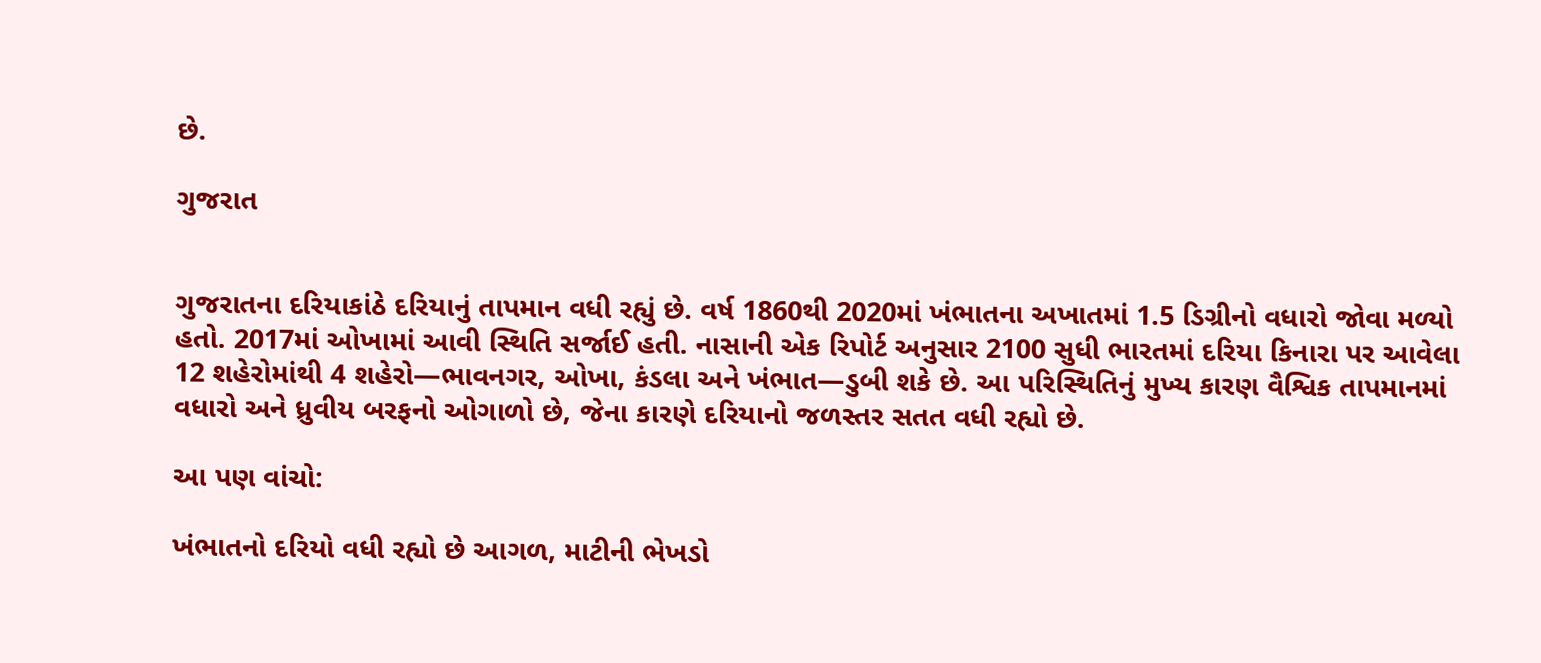છે.

ગુજરાત


ગુજરાતના દરિયાકાંઠે દરિયાનું તાપમાન વધી રહ્યું છે. વર્ષ 1860થી 2020માં ખંભાતના અખાતમાં 1.5 ડિગ્રીનો વધારો જોવા મળ્યો હતો. 2017માં ઓખામાં આવી સ્થિતિ સર્જાઈ હતી. નાસાની એક રિપોર્ટ અનુસાર 2100 સુધી ભારતમાં દરિયા કિનારા પર આવેલા 12 શહેરોમાંથી 4 શહેરો—ભાવનગર, ઓખા, કંડલા અને ખંભાત—ડુબી શકે છે. આ પરિસ્થિતિનું મુખ્ય કારણ વૈશ્વિક તાપમાનમાં વધારો અને ધ્રુવીય બરફનો ઓગાળો છે, જેના કારણે દરિયાનો જળસ્તર સતત વધી રહ્યો છે.

આ પણ વાંચો:

ખંભાતનો દરિયો વધી રહ્યો છે આગળ, માટીની ભેખડો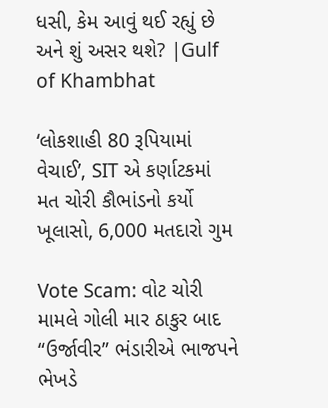ધસી, કેમ આવું થઈ રહ્યું છે અને શું અસર થશે? |Gulf of Khambhat

‘લોકશાહી 80 રૂપિયામાં વેચાઈ’, SIT એ કર્ણાટકમાં મત ચોરી કૌભાંડનો કર્યો ખૂલાસો, 6,000 મતદારો ગુમ

Vote Scam: વોટ ચોરી મામલે ગોલી માર ઠાકુર બાદ “ઉર્જાવીર” ભંડારીએ ભાજપને ભેખડે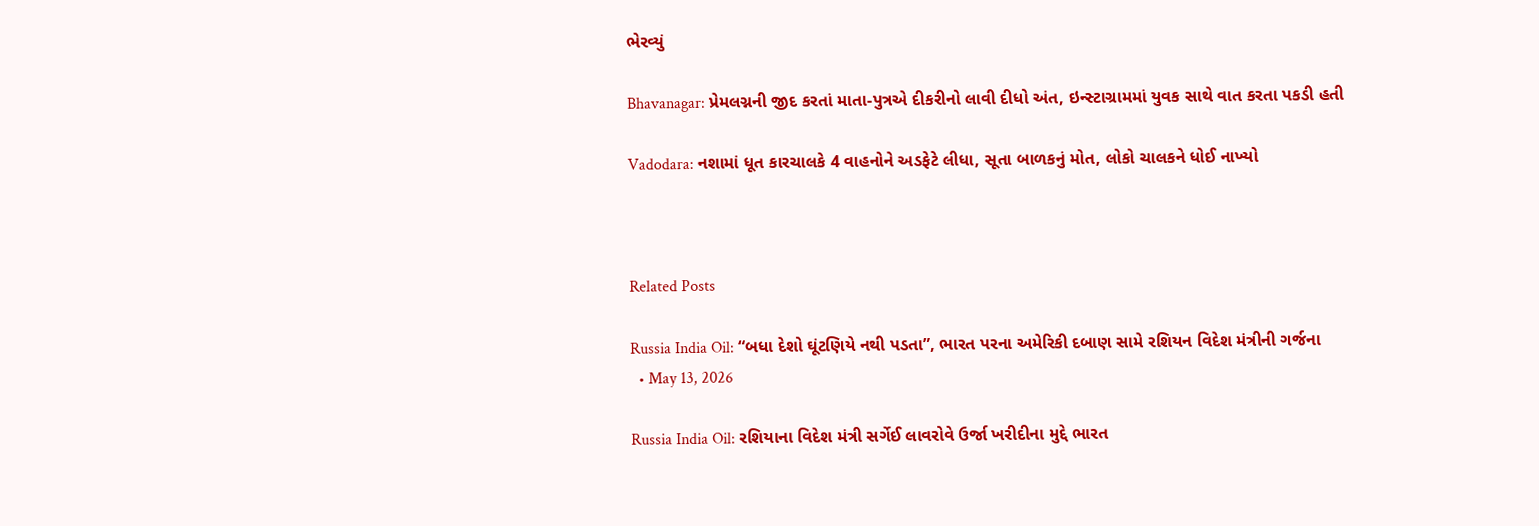ભેરવ્યું

Bhavanagar: પ્રેમલગ્નની જીદ કરતાં માતા-પુત્રએ દીકરીનો લાવી દીધો અંત, ઇન્સ્ટાગ્રામમાં યુવક સાથે વાત કરતા પકડી હતી

Vadodara: નશામાં ધૂત કારચાલકે 4 વાહનોને અડફેટે લીધા, સૂતા બાળકનું મોત, લોકો ચાલકને ધોઈ નાખ્યો



Related Posts

Russia India Oil: “બધા દેશો ઘૂંટણિયે નથી પડતા”, ભારત પરના અમેરિકી દબાણ સામે રશિયન વિદેશ મંત્રીની ગર્જના
  • May 13, 2026

Russia India Oil: રશિયાના વિદેશ મંત્રી સર્ગેઈ લાવરોવે ઉર્જા ખરીદીના મુદ્દે ભારત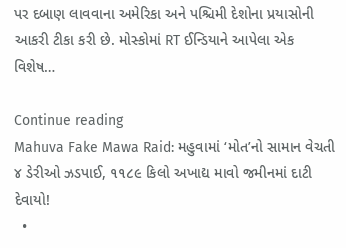પર દબાણ લાવવાના અમેરિકા અને પશ્ચિમી દેશોના પ્રયાસોની આકરી ટીકા કરી છે. મોસ્કોમાં RT ઈન્ડિયાને આપેલા એક વિશેષ…

Continue reading
Mahuva Fake Mawa Raid: મહુવામાં ‘મોત’નો સામાન વેચતી ૪ ડેરીઓ ઝડપાઈ, ૧૧૮૯ કિલો અખાદ્ય માવો જમીનમાં દાટી દેવાયો!
  •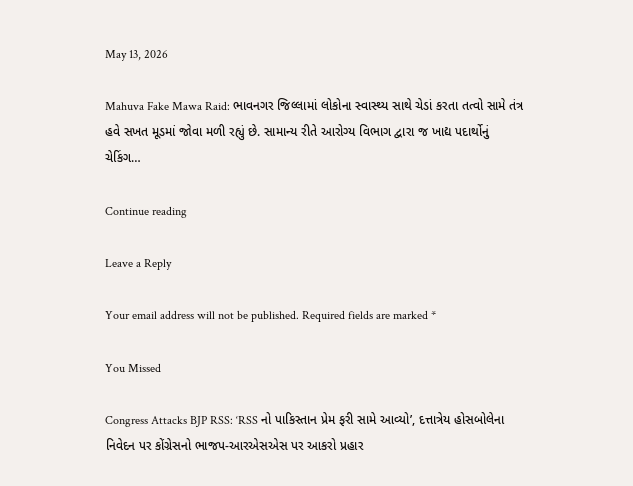May 13, 2026

Mahuva Fake Mawa Raid: ભાવનગર જિલ્લામાં લોકોના સ્વાસ્થ્ય સાથે ચેડાં કરતા તત્વો સામે તંત્ર હવે સખત મૂડમાં જોવા મળી રહ્યું છે. સામાન્ય રીતે આરોગ્ય વિભાગ દ્વારા જ ખાદ્ય પદાર્થોનું ચેકિંગ…

Continue reading

Leave a Reply

Your email address will not be published. Required fields are marked *

You Missed

Congress Attacks BJP RSS: ‘RSS નો પાકિસ્તાન પ્રેમ ફરી સામે આવ્યો’, દત્તાત્રેય હોસબોલેના નિવેદન પર કોંગ્રેસનો ભાજપ-આરએસએસ પર આકરો પ્રહાર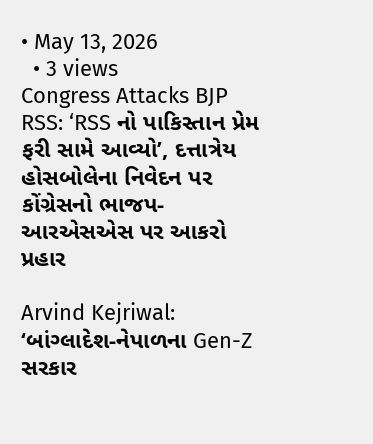• May 13, 2026
  • 3 views
Congress Attacks BJP RSS: ‘RSS નો પાકિસ્તાન પ્રેમ ફરી સામે આવ્યો’, દત્તાત્રેય હોસબોલેના નિવેદન પર કોંગ્રેસનો ભાજપ-આરએસએસ પર આકરો પ્રહાર

Arvind Kejriwal: ‘બાંગ્લાદેશ-નેપાળના Gen-Z સરકાર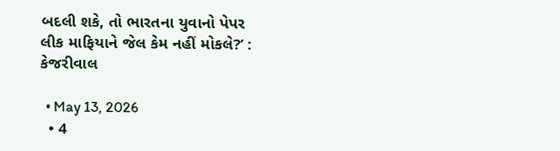બદલી શકે, તો ભારતના યુવાનો પેપર લીક માફિયાને જેલ કેમ નહીં મોકલે?’ : કેજરીવાલ

  • May 13, 2026
  • 4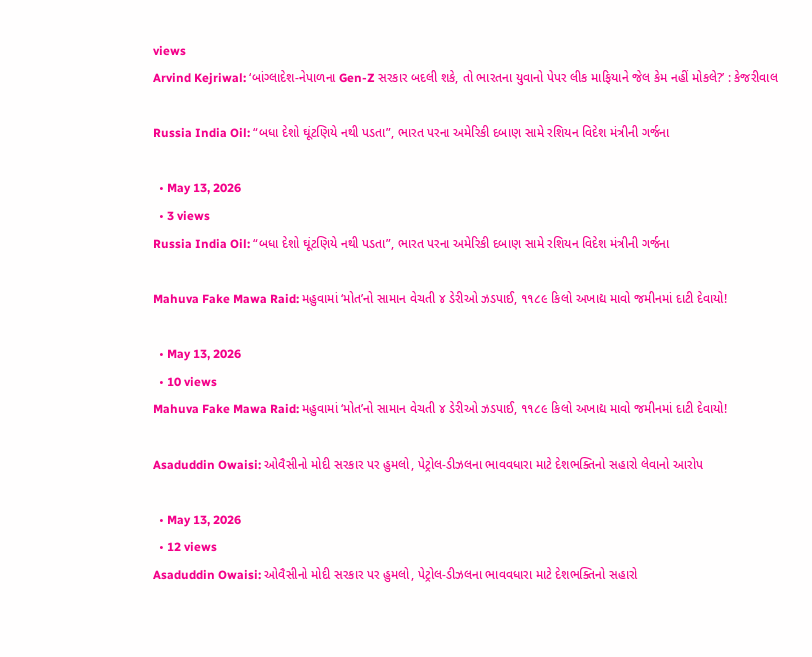views
Arvind Kejriwal: ‘બાંગ્લાદેશ-નેપાળના Gen-Z સરકાર બદલી શકે, તો ભારતના યુવાનો પેપર લીક માફિયાને જેલ કેમ નહીં મોકલે?’ : કેજરીવાલ

Russia India Oil: “બધા દેશો ઘૂંટણિયે નથી પડતા”, ભારત પરના અમેરિકી દબાણ સામે રશિયન વિદેશ મંત્રીની ગર્જના

  • May 13, 2026
  • 3 views
Russia India Oil: “બધા દેશો ઘૂંટણિયે નથી પડતા”, ભારત પરના અમેરિકી દબાણ સામે રશિયન વિદેશ મંત્રીની ગર્જના

Mahuva Fake Mawa Raid: મહુવામાં ‘મોત’નો સામાન વેચતી ૪ ડેરીઓ ઝડપાઈ, ૧૧૮૯ કિલો અખાદ્ય માવો જમીનમાં દાટી દેવાયો!

  • May 13, 2026
  • 10 views
Mahuva Fake Mawa Raid: મહુવામાં ‘મોત’નો સામાન વેચતી ૪ ડેરીઓ ઝડપાઈ, ૧૧૮૯ કિલો અખાદ્ય માવો જમીનમાં દાટી દેવાયો!

Asaduddin Owaisi: ઓવૈસીનો મોદી સરકાર પર હુમલો, પેટ્રોલ-ડીઝલના ભાવવધારા માટે દેશભક્તિનો સહારો લેવાનો આરોપ

  • May 13, 2026
  • 12 views
Asaduddin Owaisi: ઓવૈસીનો મોદી સરકાર પર હુમલો, પેટ્રોલ-ડીઝલના ભાવવધારા માટે દેશભક્તિનો સહારો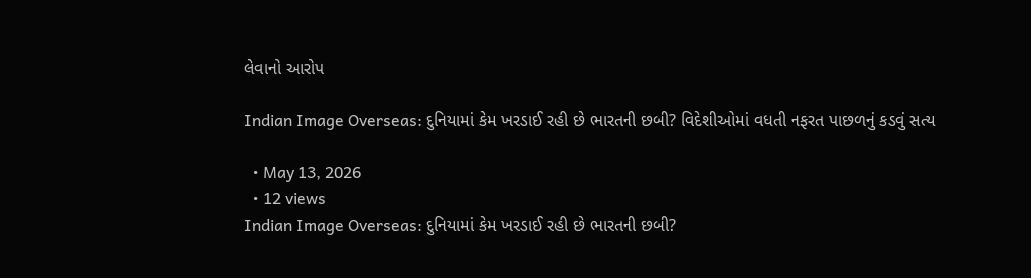લેવાનો આરોપ

Indian Image Overseas: દુનિયામાં કેમ ખરડાઈ રહી છે ભારતની છબી? વિદેશીઓમાં વધતી નફરત પાછળનું કડવું સત્ય

  • May 13, 2026
  • 12 views
Indian Image Overseas: દુનિયામાં કેમ ખરડાઈ રહી છે ભારતની છબી?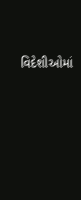વિદેશીઓમાં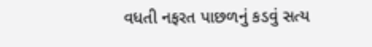વધતી નફરત પાછળનું કડવું સત્ય